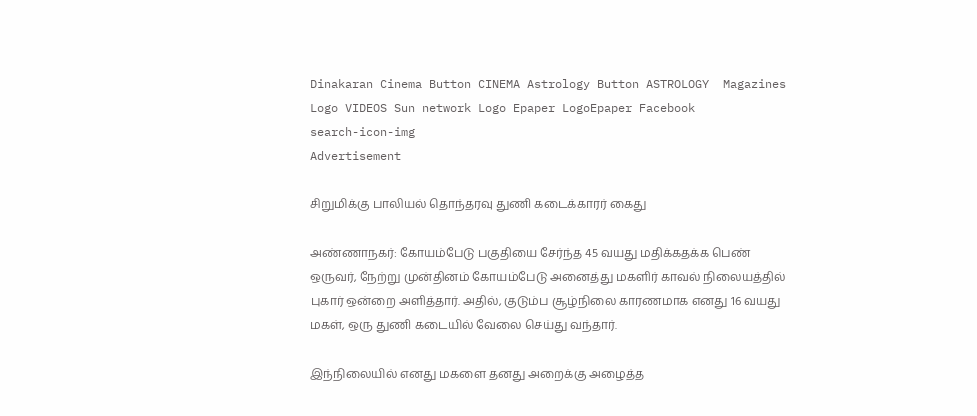Dinakaran Cinema Button CINEMA Astrology Button ASTROLOGY  Magazines Logo VIDEOS Sun network Logo Epaper LogoEpaper Facebook
search-icon-img
Advertisement

சிறுமிக்கு பாலியல் தொந்தரவு துணி கடைக்காரர் கைது

அண்ணாநகர்: கோயம்பேடு பகுதியை சேர்ந்த 45 வயது மதிக்கதக்க பெண் ஒருவர், நேற்று முன்தினம் கோயம்பேடு அனைத்து மகளிர் காவல் நிலையத்தில் புகார் ஒன்றை அளித்தார். அதில், குடும்ப சூழ்நிலை காரணமாக எனது 16 வயது மகள், ஒரு துணி கடையில் வேலை செய்து வந்தார்.

இந்நிலையில் எனது மகளை தனது அறைக்கு அழைத்த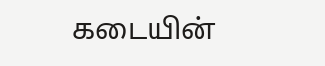கடையின்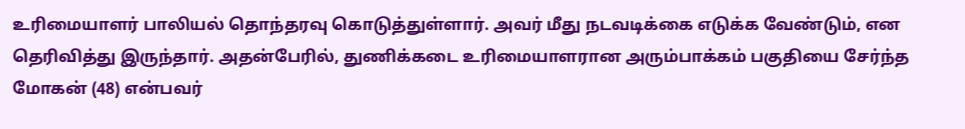உரிமையாளர் பாலியல் தொந்தரவு கொடுத்துள்ளார். அவர் மீது நடவடிக்கை எடுக்க வேண்டும், என தெரிவித்து இருந்தார். அதன்பேரில், துணிக்கடை உரிமையாளரான அரும்பாக்கம் பகுதியை சேர்ந்த மோகன் (48) என்பவர்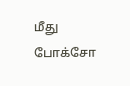மீது போக்சோ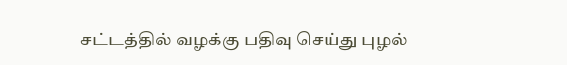சட்டத்தில் வழக்கு பதிவு செய்து புழல்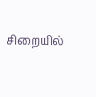சிறையில்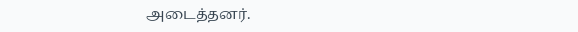அடைத்தனர்.